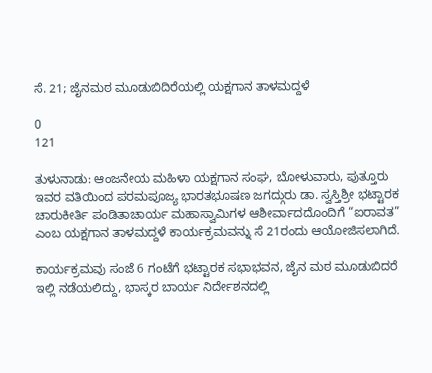ಸೆ. 21; ಜೈನಮಠ ಮೂಡುಬಿದಿರೆಯಲ್ಲಿ ಯಕ್ಷಗಾನ ತಾಳಮದ್ದಳೆ

0
121

ತುಳುನಾಡು: ಆಂಜನೇಯ ಮಹಿಳಾ ಯಕ್ಷಗಾನ ಸಂಘ, ಬೋಳುವಾರು, ಪುತ್ತೂರು ಇವರ ವತಿಯಿಂದ ಪರಮಪೂಜ್ಯ ಭಾರತಭೂಷಣ ಜಗದ್ಗುರು ಡಾ. ಸ್ವಸ್ತಿಶ್ರೀ ಭಟ್ಟಾರಕ ಚಾರುಕೀರ್ತಿ ಪಂಡಿತಾಚಾರ್ಯ ಮಹಾಸ್ವಾಮಿಗಳ ಆಶೀರ್ವಾದದೊಂದಿಗೆ “ಐರಾವತ” ಎಂಬ ಯಕ್ಷಗಾನ ತಾಳಮದ್ದಳೆ ಕಾರ್ಯಕ್ರಮವನ್ನು ಸೆ 21ರಂದು ಆಯೋಜಿಸಲಾಗಿದೆ.

ಕಾರ್ಯಕ್ರಮವು ಸಂಜೆ 6 ಗಂಟೆಗೆ ಭಟ್ಟಾರಕ ಸಭಾಭವನ, ಜೈನ ಮಠ ಮೂಡುಬಿದರೆ ಇಲ್ಲಿ ನಡೆಯಲಿದ್ದು, ಭಾಸ್ಕರ ಬಾರ್ಯ ನಿರ್ದೇಶನದಲ್ಲಿ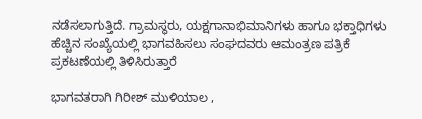ನಡೆಸಲಾಗುತ್ತಿದೆ. ಗ್ರಾಮಸ್ಥರು, ಯಕ್ಷಗಾನಾಭಿಮಾನಿಗಳು ಹಾಗೂ ಭಕ್ತಾಧಿಗಳು ಹೆಚ್ಚಿನ ಸಂಖ್ಯೆಯಲ್ಲಿ ಭಾಗವಹಿಸಲು ಸಂಘದವರು ಆಮಂತ್ರಣ ಪತ್ರಿಕೆ ಪ್ರಕಟಣೆಯಲ್ಲಿ ತಿಳಿಸಿರುತ್ತಾರೆ

ಭಾಗವತರಾಗಿ ಗಿರೀಶ್ ಮುಳಿಯಾಲ ,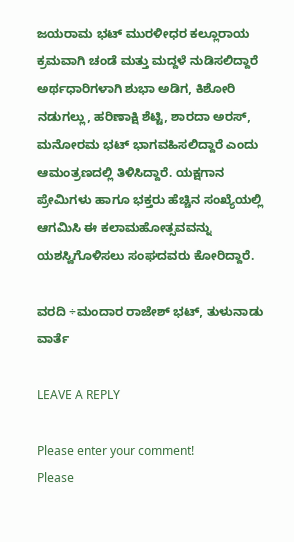ಜಯರಾಮ ಭಟ್ ಮುರಳೀಧರ ಕಲ್ಲೂರಾಯ ಕ್ರಮವಾಗಿ ಚಂಡೆ ಮತ್ತು ಮದ್ದಳೆ ನುಡಿಸಲಿದ್ದಾರೆ ಅರ್ಥಧಾರಿಗಳಾಗಿ ಶುಭಾ ಅಡಿಗ, ಕಿಶೋರಿ ನಡುಗಲ್ಲು, ಹರಿಣಾಕ್ಷಿ ಶೆಟ್ಟಿ, ಶಾರದಾ ಅರಸ್, ಮನೋರಮ ಭಟ್ ಭಾಗವಹಿಸಲಿದ್ದಾರೆ ಎಂದು ಆಮಂತ್ರಣದಲ್ಲಿ ತಿಳಿಸಿದ್ದಾರೆ. ಯಕ್ಷಗಾನ ಪ್ರೇಮಿಗಳು ಹಾಗೂ ಭಕ್ತರು ಹೆಚ್ಚಿನ ಸಂಖ್ಯೆಯಲ್ಲಿ ಆಗಮಿಸಿ ಈ ಕಲಾಮಹೋತ್ಸವವನ್ನು ಯಶಸ್ವಿಗೊಳಿಸಲು ಸಂಘದವರು ಕೋರಿದ್ದಾರೆ.

ವರದಿ ÷ಮಂದಾರ ರಾಜೇಶ್ ಭಟ್, ತುಳುನಾಡು ವಾರ್ತೆ

LEAVE A REPLY

Please enter your comment!
Please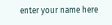enter your name here